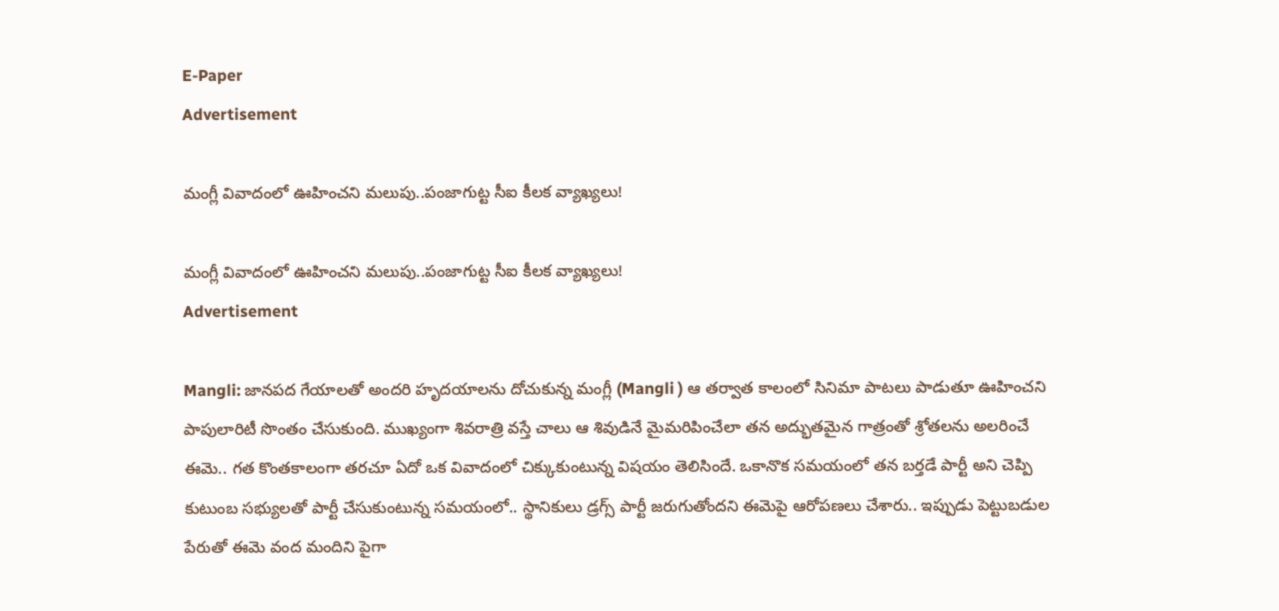E-Paper
Advertisement

మంగ్లీ వివాదంలో ఊహించని మలుపు..పంజాగుట్ట సీఐ కీలక వ్యాఖ్యలు!

మంగ్లీ వివాదంలో ఊహించని మలుపు..పంజాగుట్ట సీఐ కీలక వ్యాఖ్యలు!
Advertisement

Mangli: జానపద గేయాలతో అందరి హృదయాలను దోచుకున్న మంగ్లీ (Mangli ) ఆ తర్వాత కాలంలో సినిమా పాటలు పాడుతూ ఊహించని పాపులారిటీ సొంతం చేసుకుంది. ముఖ్యంగా శివరాత్రి వస్తే చాలు ఆ శివుడినే మైమరిపించేలా తన అద్భుతమైన గాత్రంతో శ్రోతలను అలరించే ఈమె.. గత కొంతకాలంగా తరచూ ఏదో ఒక వివాదంలో చిక్కుకుంటున్న విషయం తెలిసిందే. ఒకానొక సమయంలో తన బర్తడే పార్టీ అని చెప్పి కుటుంబ సభ్యులతో పార్టీ చేసుకుంటున్న సమయంలో.. స్థానికులు డ్రగ్స్ పార్టీ జరుగుతోందని ఈమెపై ఆరోపణలు చేశారు.. ఇప్పుడు పెట్టుబడుల పేరుతో ఈమె వంద మందిని పైగా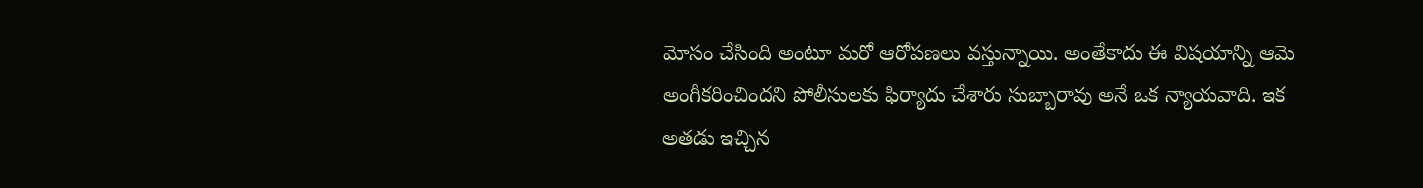మోసం చేసింది అంటూ మరో ఆరోపణలు వస్తున్నాయి. అంతేకాదు ఈ విషయాన్ని ఆమె అంగీకరించిందని పోలీసులకు ఫిర్యాదు చేశారు సుబ్బారావు అనే ఒక న్యాయవాది. ఇక అతడు ఇచ్చిన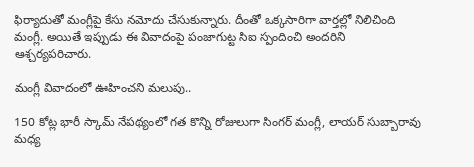ఫిర్యాదుతో మంగ్లీపై కేసు నమోదు చేసుకున్నారు. దీంతో ఒక్కసారిగా వార్తల్లో నిలిచింది మంగ్లీ. అయితే ఇప్పుడు ఈ వివాదంపై పంజాగుట్ట సిఐ స్పందించి అందరిని ఆశ్చర్యపరిచారు.

మంగ్లీ వివాదంలో ఊహించని మలుపు..

150 కోట్ల భారీ స్కామ్ నేపథ్యంలో గత కొన్ని రోజులుగా సింగర్ మంగ్లీ, లాయర్ సుబ్బారావు మధ్య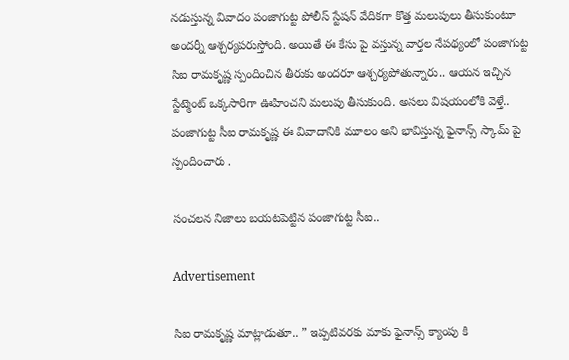నడుస్తున్న వివాదం పంజాగుట్ట పోలీస్ స్టేషన్ వేదికగా కొత్త మలుపులు తీసుకుంటూ అందర్నీ ఆశ్చర్యపరుస్తోంది. అయితే ఈ కేసు పై వస్తున్న వార్తల నేపథ్యంలో పంజాగుట్ట సిఐ రామకృష్ణ స్పందించిన తీరుకు అందరూ ఆశ్చర్యపోతున్నారు.. ఆయన ఇచ్చిన స్టేట్మెంట్ ఒక్కసారిగా ఊహించని మలుపు తీసుకుంది. అసలు విషయంలోకి వెళ్తే.. పంజాగుట్ట సీఐ రామకృష్ణ ఈ వివాదానికి మూలం అని భావిస్తున్న ఫైనాన్స్ స్కామ్ పై స్పందించారు .

సంచలన నిజాలు బయటపెట్టిన పంజాగుట్ట సీఐ..

Advertisement

సిఐ రామకృష్ణ మాట్లాడుతూ.. ” ఇప్పటివరకు మాకు ఫైనాన్స్ క్యాంపు కి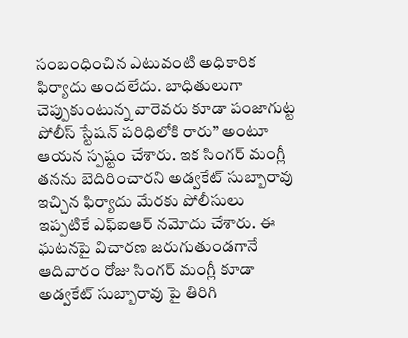సంబంధించిన ఎటువంటి అధికారిక ఫిర్యాదు అందలేదు. బాధితులుగా చెప్పుకుంటున్న వారెవరు కూడా పంజాగుట్ట పోలీస్ స్టేషన్ పరిధిలోకి రారు” అంటూ ఆయన స్పష్టం చేశారు. ఇక సింగర్ మంగ్లీ తనను బెదిరించారని అడ్వకేట్ సుబ్బారావు ఇచ్చిన ఫిర్యాదు మేరకు పోలీసులు ఇప్పటికే ఎఫ్ఐఆర్ నమోదు చేశారు. ఈ ఘటనపై విచారణ జరుగుతుండగానే ఆదివారం రోజు సింగర్ మంగ్లీ కూడా అడ్వకేట్ సుబ్బారావు పై తిరిగి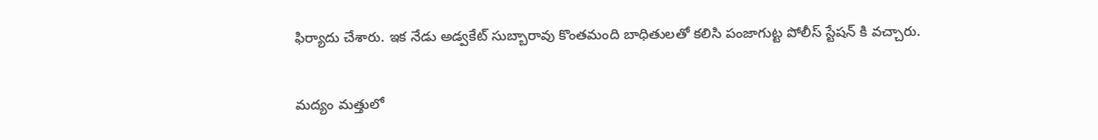ఫిర్యాదు చేశారు. ఇక నేడు అడ్వకేట్ సుబ్బారావు కొంతమంది బాధితులతో కలిసి పంజాగుట్ట పోలీస్ స్టేషన్ కి వచ్చారు.

మద్యం మత్తులో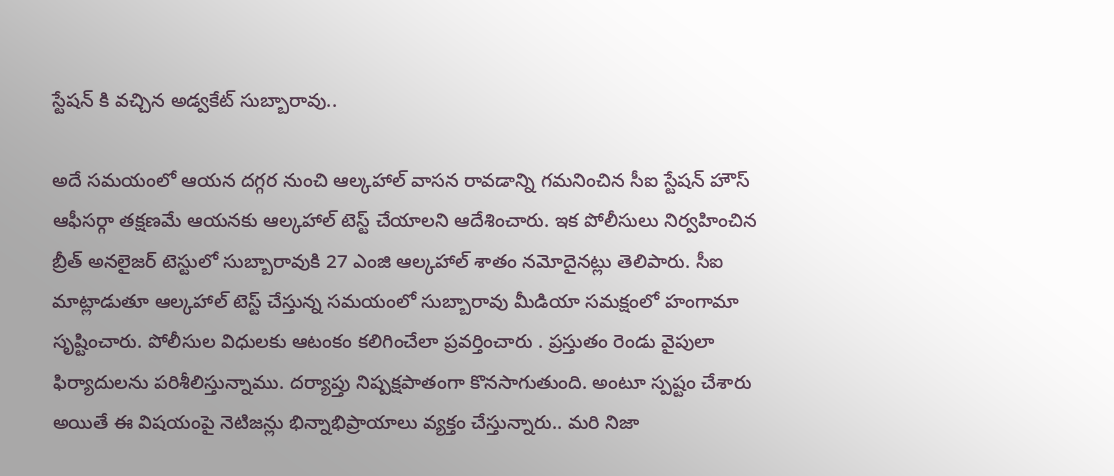స్టేషన్ కి వచ్చిన అడ్వకేట్ సుబ్బారావు..

అదే సమయంలో ఆయన దగ్గర నుంచి ఆల్కహాల్ వాసన రావడాన్ని గమనించిన సీఐ స్టేషన్ హౌస్ ఆఫీసర్గా తక్షణమే ఆయనకు ఆల్కహాల్ టెస్ట్ చేయాలని ఆదేశించారు. ఇక పోలీసులు నిర్వహించిన బ్రీత్ అనలైజర్ టెస్టులో సుబ్బారావుకి 27 ఎంజి ఆల్కహాల్ శాతం నమోదైనట్లు తెలిపారు. సీఐ మాట్లాడుతూ ఆల్కహాల్ టెస్ట్ చేస్తున్న సమయంలో సుబ్బారావు మీడియా సమక్షంలో హంగామా సృష్టించారు. పోలీసుల విధులకు ఆటంకం కలిగించేలా ప్రవర్తించారు . ప్రస్తుతం రెండు వైపులా ఫిర్యాదులను పరిశీలిస్తున్నాము. దర్యాప్తు నిష్పక్షపాతంగా కొనసాగుతుంది. అంటూ స్పష్టం చేశారు అయితే ఈ విషయంపై నెటిజన్లు భిన్నాభిప్రాయాలు వ్యక్తం చేస్తున్నారు.. మరి నిజా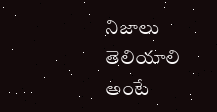నిజాలు తెలియాలి అంటే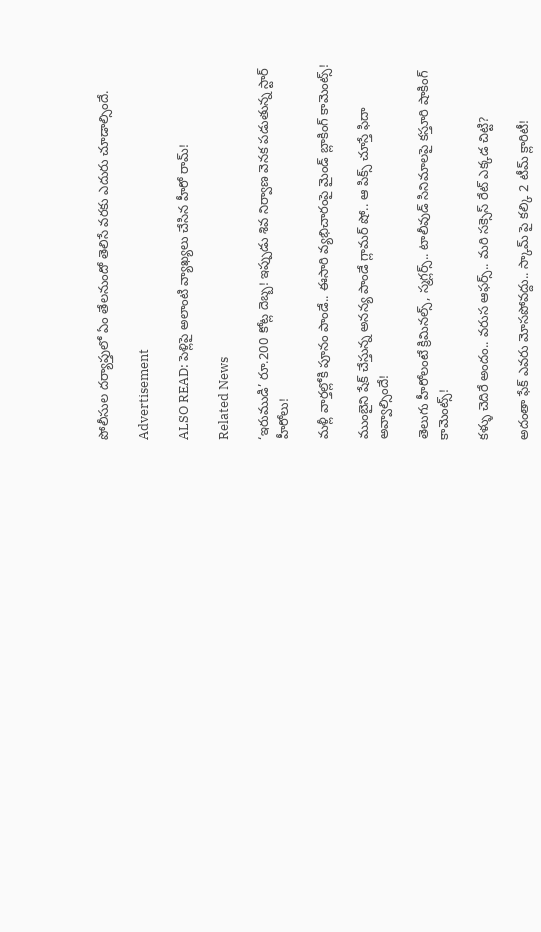పోలీసుల దర్యాప్తులో ఏం తేలనుందో తెలిసే వరకు ఎదురు చూడాల్సిందే.

Advertisement

ALSO READ: పెళ్లిపై అలాంటి వ్యాఖ్యలు చేసిన హీరో రామ్!

Related News

‘ఇరుముడి’ రూ.200 కోట్ల దెబ్బ! ఇప్పుడు శివ నిర్వాణ వెనక పడుతున్న స్టార్ హీరోలు!

మళ్లీ వార్తల్లోకి పూనం పాండే.. ఈసారి వ్యభిచారంపై మైండ్ బ్లాకింగ్ కామెంట్స్!

ముంబైని షేక్ చేస్తున్న అనన్య పాండే గ్లామర్ షో.. ఆ పిక్స్ చూస్తే ఫిదా అవ్వాల్సిందే!

తెలుగు హీరోలంటే క్రిమినల్స్, స్మగ్లర్స్.. టాలీవుడ్ సినిమాలపై కస్తూరి షాకింగ్ కామెంట్స్!

కళ్ళు చెదిరే అందం.. వరుస ఆఫర్స్.. మరి సక్సెస్ రేట్ ఎక్కడ చిట్టి?

అదంతా ఫేక్ ఎవరు మోసపోవద్దు.. స్కామ్ పై కల్కి 2 టీమ్ క్లారిటీ!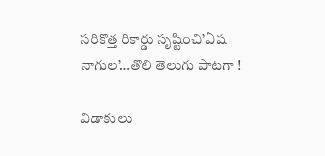సరికొత్త రికార్డు సృష్టించి’ఏష నాగుల’…తొలి తెలుగు పాటగా !

విడాకులు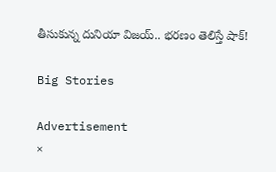తీసుకున్న దునియా విజయ్.. భరణం తెలిస్తే షాక్!

Big Stories

Advertisement
×